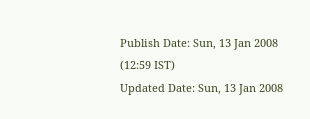Publish Date: Sun, 13 Jan 2008 (12:59 IST)
Updated Date: Sun, 13 Jan 2008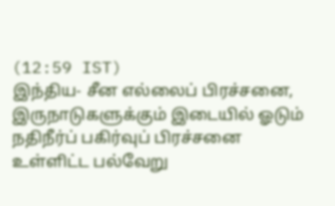(12:59 IST)
இந்திய- சீன எல்லைப் பிரச்சனை, இருநாடுகளுக்கும் இடையில் ஓடும் நதிநீர்ப் பகிர்வுப் பிரச்சனை உள்ளிட்ட பல்வேறு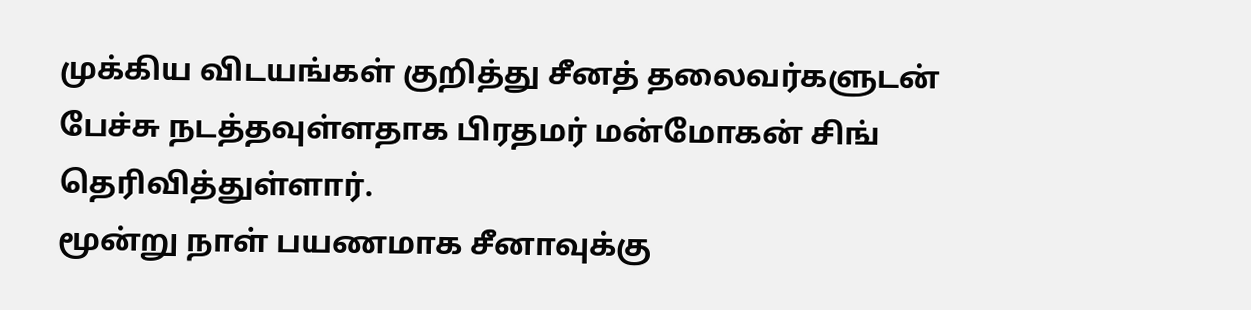முக்கிய விடயங்கள் குறித்து சீனத் தலைவர்களுடன் பேச்சு நடத்தவுள்ளதாக பிரதமர் மன்மோகன் சிங் தெரிவித்துள்ளார்.
மூன்று நாள் பயணமாக சீனாவுக்கு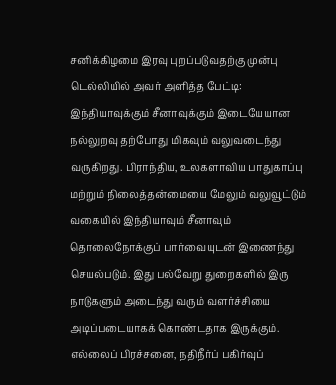சனிக்கிழமை இரவு புறப்படுவதற்கு முன்பு டெல்லியில் அவர் அளித்த பேட்டி:
இந்தியாவுக்கும் சீனாவுக்கும் இடையேயான நல்லுறவு தற்போது மிகவும் வலுவடைந்து வருகிறது. பிராந்திய, உலகளாவிய பாதுகாப்பு மற்றும் நிலைத்தன்மையை மேலும் வலுவூட்டும் வகையில் இந்தியாவும் சீனாவும் தொலைநோக்குப் பார்வையுடன் இணைந்து செயல்படும். இது பல்வேறு துறைகளில் இரு நாடுகளும் அடைந்து வரும் வளர்ச்சியை அடிப்படையாகக் கொண்டதாக இருக்கும்.
எல்லைப் பிரச்சனை, நதிநீர்ப் பகிர்வுப்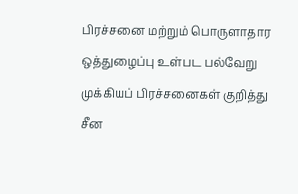பிரச்சனை மற்றும் பொருளாதார ஒத்துழைப்பு உள்பட பல்வேறு முக்கியப் பிரச்சனைகள் குறித்து சீன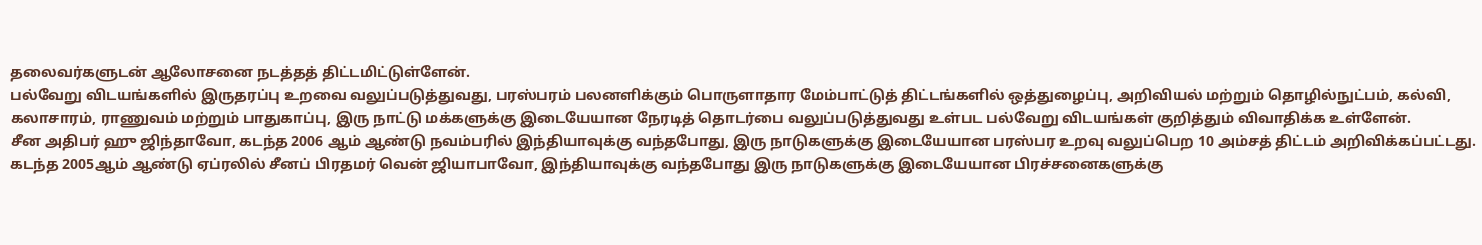தலைவர்களுடன் ஆலோசனை நடத்தத் திட்டமிட்டுள்ளேன்.
பல்வேறு விடயங்களில் இருதரப்பு உறவை வலுப்படுத்துவது, பரஸ்பரம் பலனளிக்கும் பொருளாதார மேம்பாட்டுத் திட்டங்களில் ஒத்துழைப்பு, அறிவியல் மற்றும் தொழில்நுட்பம், கல்வி, கலாசாரம், ராணுவம் மற்றும் பாதுகாப்பு, இரு நாட்டு மக்களுக்கு இடையேயான நேரடித் தொடர்பை வலுப்படுத்துவது உள்பட பல்வேறு விடயங்கள் குறித்தும் விவாதிக்க உள்ளேன்.
சீன அதிபர் ஹு ஜிந்தாவோ, கடந்த 2006 ஆம் ஆண்டு நவம்பரில் இந்தியாவுக்கு வந்தபோது, இரு நாடுகளுக்கு இடையேயான பரஸ்பர உறவு வலுப்பெற 10 அம்சத் திட்டம் அறிவிக்கப்பட்டது.
கடந்த 2005ஆம் ஆண்டு ஏப்ரலில் சீனப் பிரதமர் வென் ஜியாபாவோ, இந்தியாவுக்கு வந்தபோது இரு நாடுகளுக்கு இடையேயான பிரச்சனைகளுக்கு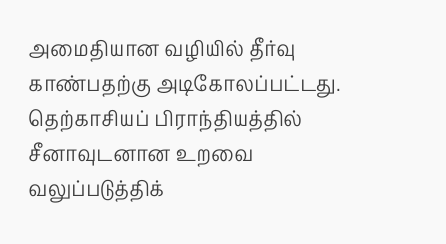அமைதியான வழியில் தீர்வு காண்பதற்கு அடிகோலப்பட்டது. தெற்காசியப் பிராந்தியத்தில் சீனாவுடனான உறவை வலுப்படுத்திக்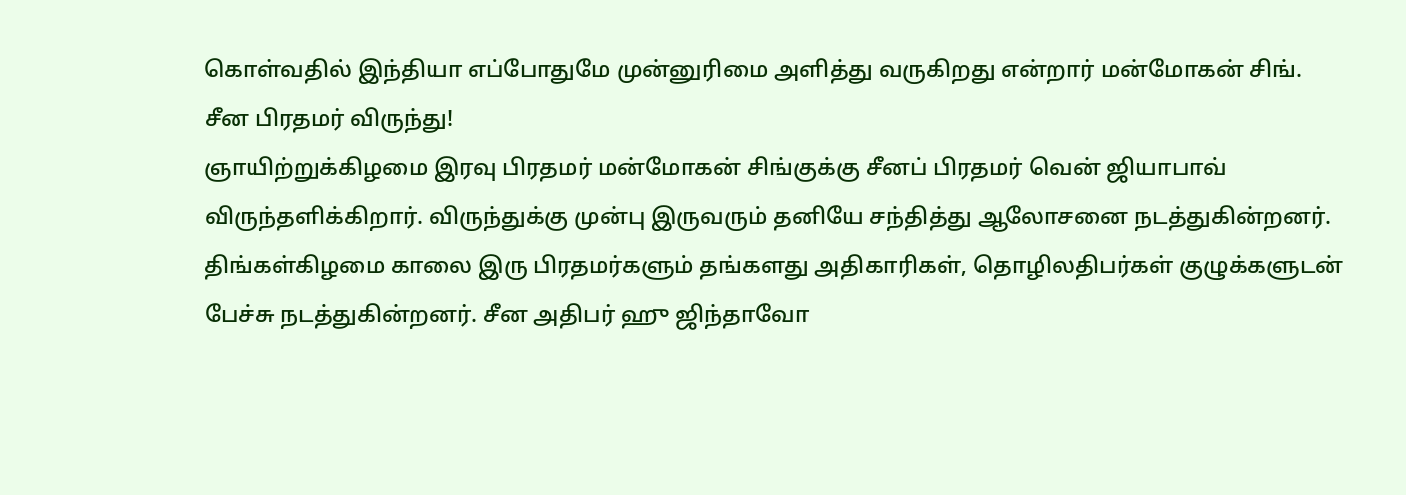கொள்வதில் இந்தியா எப்போதுமே முன்னுரிமை அளித்து வருகிறது என்றார் மன்மோகன் சிங்.
சீன பிரதமர் விருந்து!
ஞாயிற்றுக்கிழமை இரவு பிரதமர் மன்மோகன் சிங்குக்கு சீனப் பிரதமர் வென் ஜியாபாவ் விருந்தளிக்கிறார். விருந்துக்கு முன்பு இருவரும் தனியே சந்தித்து ஆலோசனை நடத்துகின்றனர். திங்கள்கிழமை காலை இரு பிரதமர்களும் தங்களது அதிகாரிகள், தொழிலதிபர்கள் குழுக்களுடன் பேச்சு நடத்துகின்றனர். சீன அதிபர் ஹு ஜிந்தாவோ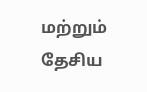மற்றும் தேசிய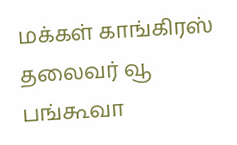மக்கள் காங்கிரஸ் தலைவர் வூ பங்கூவா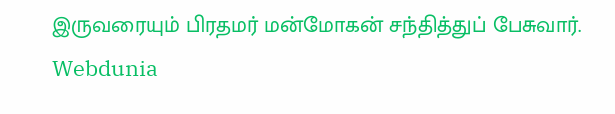இருவரையும் பிரதமர் மன்மோகன் சந்தித்துப் பேசுவார்.
Webdunia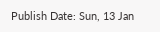Publish Date: Sun, 13 Jan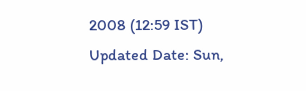2008 (12:59 IST)
Updated Date: Sun,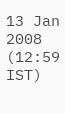13 Jan 2008 (12:59 IST)